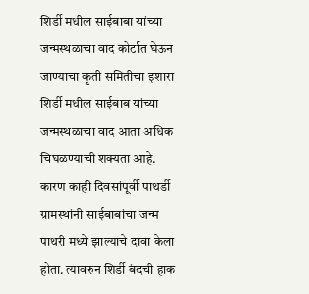शिर्डी मधील साईबाबा यांच्या जन्मस्थळाचा वाद कोर्टात घेऊन जाण्याचा कृती समितीचा इशारा
शिर्डी मधील साईबाब यांच्या जन्मस्थळाचा वाद आता अधिक चिघळण्याची शक्यता आहे. कारण काही दिवसांपूर्वी पाथर्डी ग्रामस्थांनी साईबाबांचा जन्म पाथरी मध्ये झाल्याचे दावा केला होता. त्यावरुन शिर्डी बंदची हाक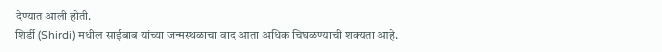देण्यात आली होती.
शिर्डी (Shirdi) मधील साईबाब यांच्या जन्मस्थळाचा वाद आता अधिक चिघळण्याची शक्यता आहे.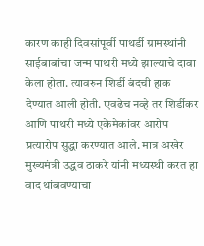कारण काही दिवसांपूर्वी पाथर्डी ग्रामस्थांनी साईबाबांचा जन्म पाथरी मध्ये झाल्याचे दावा केला होता. त्यावरुन शिर्डी बंदची हाक देण्यात आली होती. एवढेच नव्हे तर शिर्डीकर आणि पाथरी मध्ये एकेमेकांवर आरोप प्रत्यारोप सुद्धा करण्यात आले. मात्र अखेर मुख्यमंत्री उद्धव ठाकरे यांनी मध्यस्थी करत हा वाद थांबवण्याचा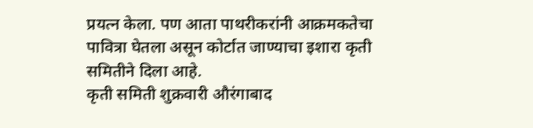प्रयत्न केला. पण आता पाथरीकरांनी आक्रमकतेचा पावित्रा घेतला असून कोर्टात जाण्याचा इशारा कृती समितीने दिला आहे.
कृती समिती शुक्रवारी औरंगाबाद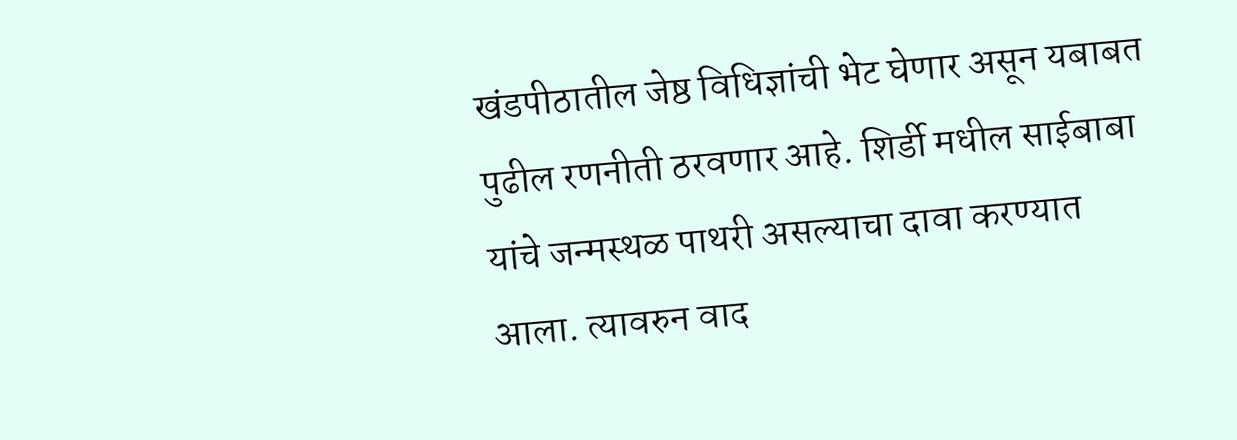खंडपीठातील जेष्ठ विधिज्ञांची भेट घेणार असून यबाबत पुढील रणनीती ठरवणार आहे. शिर्डी मधील साईबाबा यांचे जन्मस्थळ पाथरी असल्याचा दावा करण्यात आला. त्यावरुन वाद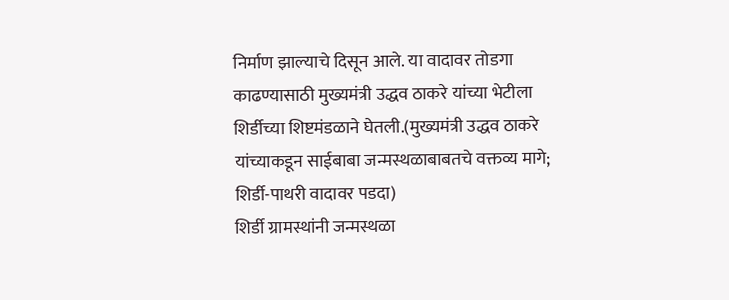निर्माण झाल्याचे दिसून आले. या वादावर तोडगा काढण्यासाठी मुख्यमंत्री उद्धव ठाकरे यांच्या भेटीला शिर्डीच्या शिष्टमंडळाने घेतली.(मुख्यमंत्री उद्धव ठाकरे यांच्याकडून साईबाबा जन्मस्थळाबाबतचे वक्तव्य मागे; शिर्डी-पाथरी वादावर पडदा)
शिर्डी ग्रामस्थांनी जन्मस्थळा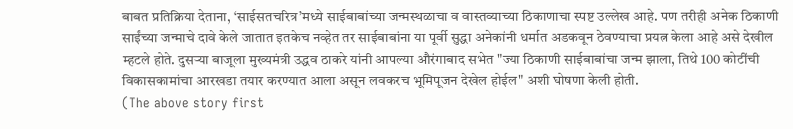बाबत प्रतिक्रिया देताना, ‘साईसतचरित्र’मध्ये साईबाबांच्या जन्मस्थळाचा व वास्तव्याच्या ठिकाणाचा स्पष्ट उल्लेख आहे. पण तरीही अनेक ठिकाणी साईंच्या जन्माचे दावे केले जातात इतकेच नव्हेत तर साईबाबांना या पूर्वी सुद्धा अनेकांनी धर्मात अडकवून ठेवण्याचा प्रयत्न केला आहे असे देखील म्हटले होते. दुसऱ्या बाजूला मुख्यमंत्री उद्धव ठाकरे यांनी आपल्या औरंगाबाद सभेत "ज्या ठिकाणी साईबाबांचा जन्म झाला, तिथे 100 कोटींची विकासकामांचा आरखडा तयार करण्यात आला असून लवकरच भूमिपूजन देखेल होईल" अशी घोषणा केली होती.
(The above story first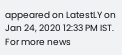appeared on LatestLY on Jan 24, 2020 12:33 PM IST. For more news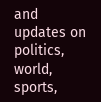and updates on politics, world, sports,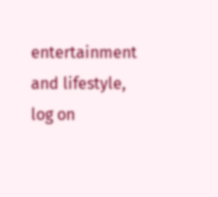entertainment and lifestyle, log on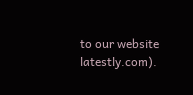to our website latestly.com).